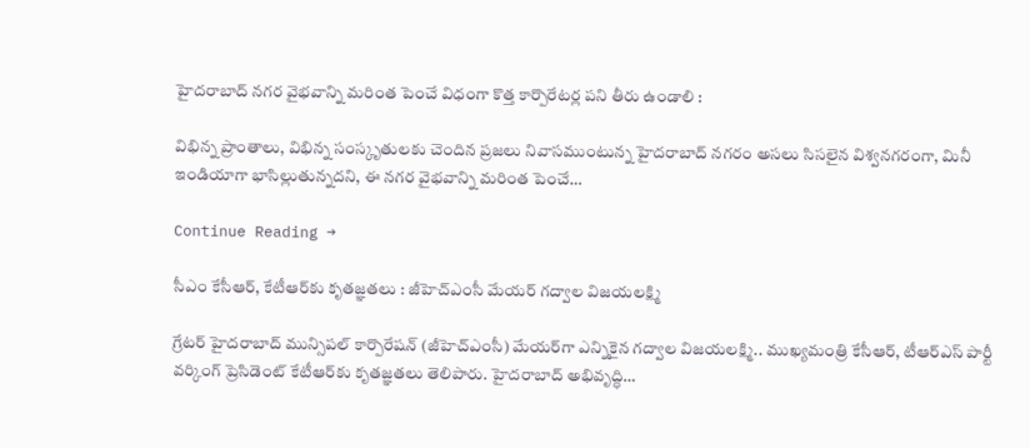హైదరాబాద్ నగర వైభవాన్ని మరింత పెంచే విధంగా కొత్త కార్పొరేటర్ల పని తీరు ఉండాలి :

విభిన్న ప్రాంతాలు, విభిన్న సంస్కృతులకు చెందిన ప్రజలు నివాసముంటున్న హైదరాబాద్ నగరం అసలు సిసలైన విశ్వనగరంగా, మినీ ఇండియాగా భాసిల్లుతున్నదని, ఈ నగర వైభవాన్ని మరింత పెంచే…

Continue Reading →

సీఎం కేసీఆర్, కేటీఆర్‌కు కృత‌జ్ఞ‌త‌లు : జీహెచ్ఎంసీ మేయ‌ర్ గ‌ద్వాల విజ‌య‌ల‌క్ష్మి

గ్రేటర్ హైద‌రాబాద్ మున్సిప‌ల్ కార్పొరేష‌న్ (జీహెచ్ఎంసీ) మేయ‌ర్‌గా ఎన్నికైన గ‌ద్వాల విజ‌య‌ల‌క్ష్మి.. ముఖ్య‌మంత్రి కేసీఆర్‌, టీఆర్ఎస్ పార్టీ వ‌ర్కింగ్ ప్రెసిడెంట్ కేటీఆర్‌కు కృత‌జ్ఞ‌త‌లు తెలిపారు. హైద‌రాబాద్ అభివృద్ధి…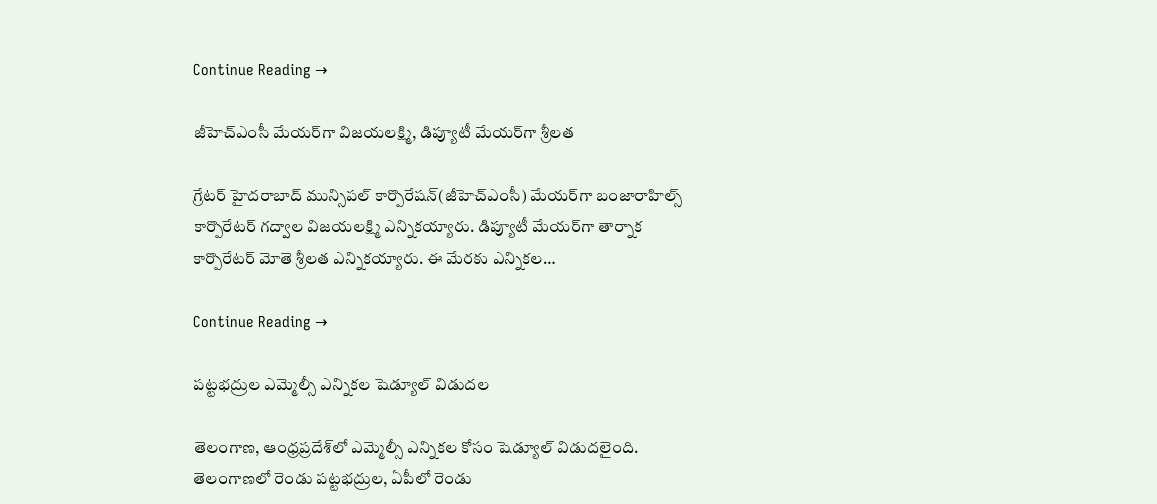Continue Reading →

జీహెచ్ఎంసీ మేయ‌ర్‌గా విజ‌య‌ల‌క్ష్మి, డిప్యూటీ మేయ‌ర్‌గా శ్రీల‌త‌

గ్రేట‌ర్ హైద‌రాబాద్ మున్సిప‌ల్ కార్పొరేష‌న్‌(జీహెచ్ఎంసీ) మేయ‌ర్‌గా బంజారాహిల్స్ కార్పొరేట‌ర్ గ‌ద్వాల విజ‌య‌ల‌క్ష్మి ఎన్నిక‌య్యారు. డిప్యూటీ మేయ‌ర్‌గా తార్నాక కార్పొరేట‌ర్ మోతె శ్రీల‌త ఎన్నిక‌య్యారు. ఈ మేర‌కు ఎన్నిక‌ల…

Continue Reading →

పట్టభద్రుల ఎమ్మెల్సీ ఎన్నికల షెడ్యూల్‌ విడుదల

తెలంగాణ, ఆంధ్రప్రదేశ్‌లో ఎమ్మెల్సీ ఎన్నికల కోసం షెడ్యూల్‌ విడుదలైంది. తెలంగాణలో రెండు పట్టభద్రుల, ఏపీలో రెండు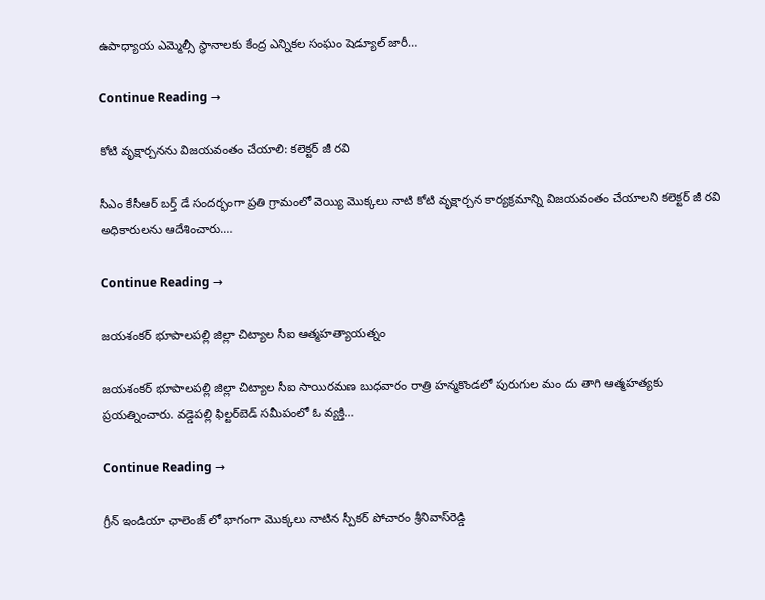ఉపాధ్యాయ ఎమ్మెల్సీ స్థానాలకు కేంద్ర ఎన్నికల సంఘం షెడ్యూల్‌ జారీ…

Continue Reading →

కోటి వృక్షార్చనను విజయవంతం చేయాలి: కలెక్టర్‌ జీ రవి

సీఎం కేసీఆర్‌ బర్త్‌ డే సందర్భంగా ప్రతి గ్రామంలో వెయ్యి మొక్కలు నాటి కోటి వృక్షార్చన కార్యక్రమాన్ని విజయవంతం చేయాలని కలెక్టర్‌ జీ రవి అధికారులను ఆదేశించారు.…

Continue Reading →

జయశంకర్‌ భూపాలపల్లి జిల్లా చిట్యాల సీఐ ఆత్మహత్యాయత్నం

జయశంకర్‌ భూపాలపల్లి జిల్లా చిట్యాల సీఐ సాయిరమణ బుధవారం రాత్రి హన్మకొండలో పురుగుల మం దు తాగి ఆత్మహత్యకు ప్రయత్నించారు. వడ్డెపల్లి ఫిల్టర్‌బెడ్‌ సమీపంలో ఓ వ్యక్తి…

Continue Reading →

గ్రీన్ ఇండియా ఛాలెంజ్ లో భాగంగా మొక్కలు నాటిన స్పీకర్ పోచారం శ్రీనివాస్‌రెడ్డి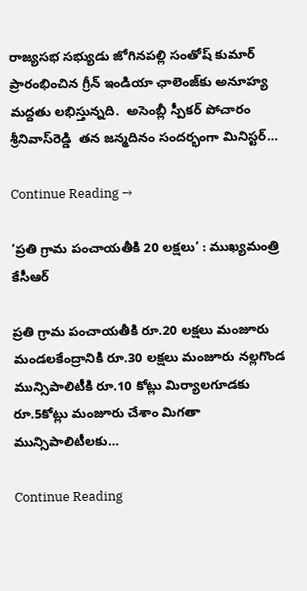రాజ్యసభ సభ్యుడు జోగినపల్లి సంతోష్ కుమార్ ప్రారంభించిన గ్రీన్ ఇండియా ఛాలెంజ్‌కు అనూహ్య మద్దతు లభిస్తున్నది.  అసెంబ్లీ స్పీకర్ పోచారం శ్రీనివాస్‌రెడ్డి  తన జన్మదినం సందర్భంగా మినిస్టర్…

Continue Reading →

‘ప్రతి గ్రామ పంచాయతీకి 20 లక్షలు’ : ముఖ్యమంత్రి కేసీఆర్

ప్రతి గ్రామ పంచాయతీకి రూ.20 లక్షలు మంజూరు మండలకేంద్రానికి రూ.30 లక్షలు మంజూరు నల్లగొండ మున్సిపాలిటీకి రూ.10 కోట్లు మిర్యాలగూడకు రూ.5కోట్లు మంజూరు చేశాం మిగతా మున్సిపాలిటీలకు…

Continue Reading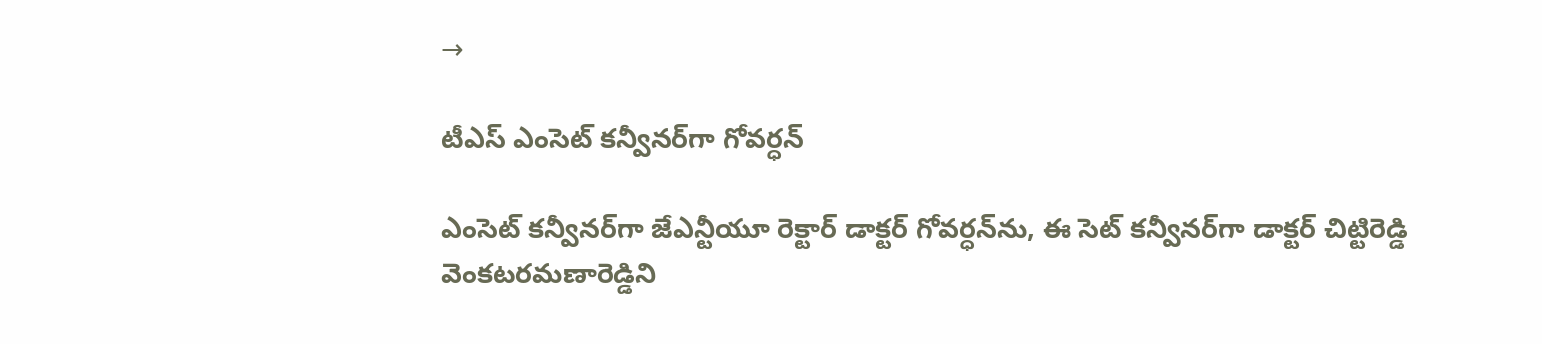→

టీఎస్‌ ఎంసెట్‌ కన్వీనర్‌గా గోవర్ధన్‌

ఎంసెట్‌ కన్వీనర్‌గా జేఎన్టీయూ రెక్టార్‌ డాక్టర్‌ గోవర్ధన్‌ను, ఈ సెట్‌ కన్వీనర్‌గా డాక్టర్‌ చిట్టిరెడ్డి వెంకటరమణారెడ్డిని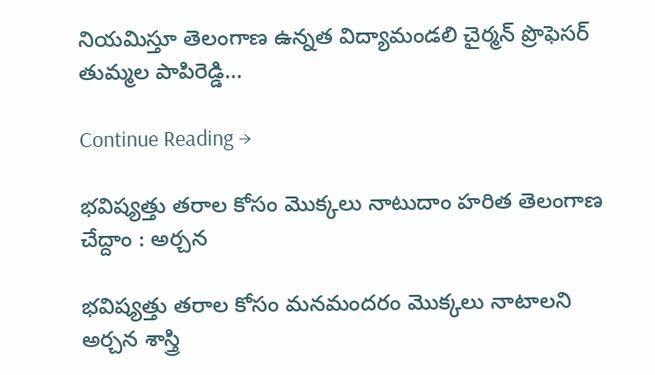నియమిస్తూ తెలంగాణ ఉన్నత విద్యామండలి చైర్మన్‌ ప్రొఫెసర్‌ తుమ్మల పాపిరెడ్డి…

Continue Reading →

భవిష్యత్తు తరాల కోసం మొక్కలు నాటుదాం హరిత తెలంగాణ చేద్దాం : అర్చన

భవిష్యత్తు తరాల కోసం మనమందరం మొక్కలు నాటాలని అర్చన శాస్త్రి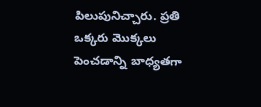పిలుపునిచ్చారు. ప్రతి ఒక్కరు మొక్కలు పెంచడాన్ని బాధ్యతగా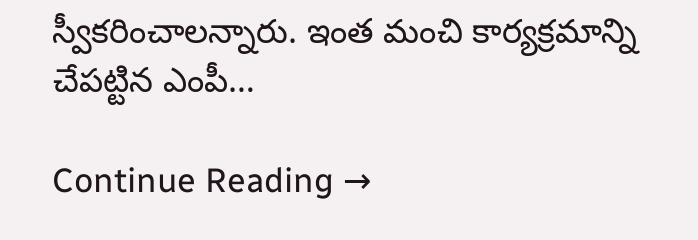స్వీకరించాలన్నారు. ఇంత మంచి కార్యక్రమాన్ని చేపట్టిన ఎంపీ…

Continue Reading →